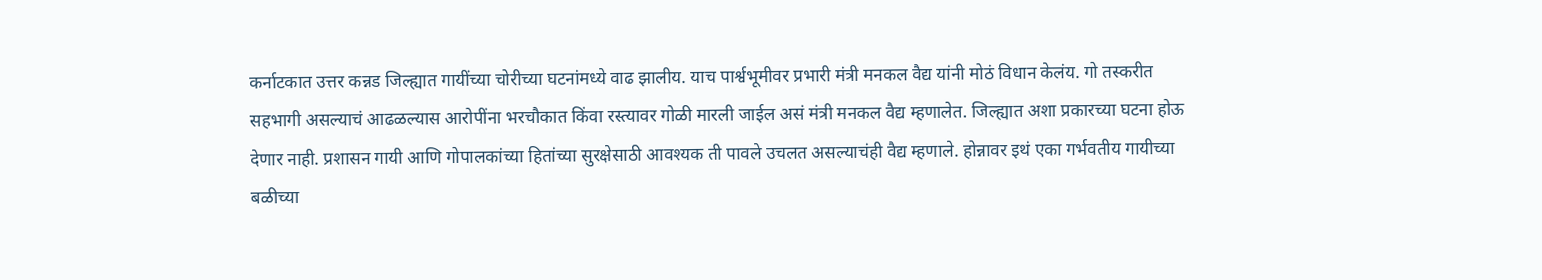कर्नाटकात उत्तर कन्नड जिल्ह्यात गायींच्या चोरीच्या घटनांमध्ये वाढ झालीय. याच पार्श्वभूमीवर प्रभारी मंत्री मनकल वैद्य यांनी मोठं विधान केलंय. गो तस्करीत सहभागी असल्याचं आढळल्यास आरोपींना भरचौकात किंवा रस्त्यावर गोळी मारली जाईल असं मंत्री मनकल वैद्य म्हणालेत. जिल्ह्यात अशा प्रकारच्या घटना होऊ देणार नाही. प्रशासन गायी आणि गोपालकांच्या हितांच्या सुरक्षेसाठी आवश्यक ती पावले उचलत असल्याचंही वैद्य म्हणाले. होन्नावर इथं एका गर्भवतीय गायीच्या बळीच्या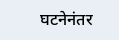घटनेनंतर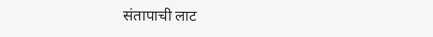संतापाची लाट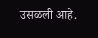उसळली आहे.